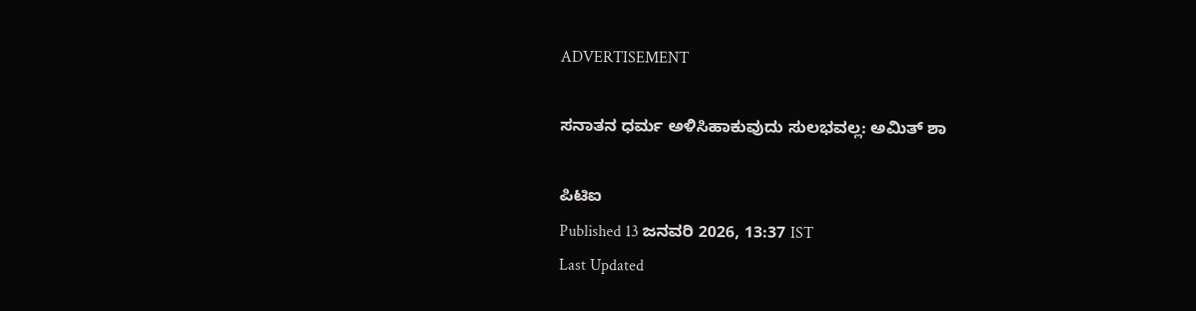ADVERTISEMENT

ಸನಾತನ ಧರ್ಮ ಅಳಿಸಿಹಾಕುವುದು ಸುಲಭವಲ್ಲ: ಅಮಿತ್ ಶಾ

ಪಿಟಿಐ
Published 13 ಜನವರಿ 2026, 13:37 IST
Last Updated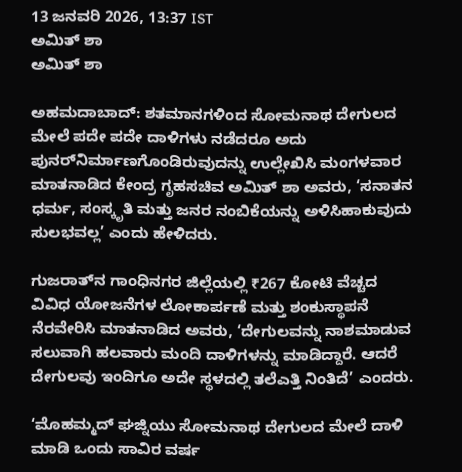13 ಜನವರಿ 2026, 13:37 IST
ಅಮಿತ್‌ ಶಾ
ಅಮಿತ್‌ ಶಾ

ಅಹಮದಾಬಾದ್‌: ಶತಮಾನಗಳಿಂದ ಸೋಮನಾಥ ದೇಗುಲದ ಮೇಲೆ ಪದೇ ಪದೇ ದಾಳಿಗಳು ನಡೆದರೂ ಅದು ಪುನರ್‌ನಿರ್ಮಾಣಗೊಂಡಿರುವುದನ್ನು ಉಲ್ಲೇಖಿಸಿ ಮಂಗಳವಾರ ಮಾತನಾಡಿದ ಕೇಂದ್ರ ಗೃಹಸಚಿವ ಅಮಿತ್‌ ಶಾ ಅವರು, ‘ಸನಾತನ ಧರ್ಮ, ಸಂಸ್ಕೃತಿ ಮತ್ತು ಜನರ ನಂಬಿಕೆಯನ್ನು ಅಳಿಸಿಹಾಕುವುದು ಸುಲಭವಲ್ಲ’ ಎಂದು ಹೇಳಿದರು.

ಗುಜರಾತ್‌ನ ಗಾಂಧಿನಗರ ಜಿಲ್ಲೆಯಲ್ಲಿ ₹267 ಕೋಟಿ ವೆಚ್ಚದ ವಿವಿಧ ಯೋಜನೆಗಳ ಲೋಕಾರ್ಪಣೆ ಮತ್ತು ಶಂಕುಸ್ಥಾಪನೆ ನೆರವೇರಿಸಿ ಮಾತನಾಡಿದ ಅವರು, ‘ದೇಗುಲವನ್ನು ನಾಶಮಾಡುವ ಸಲುವಾಗಿ ಹಲವಾರು ಮಂದಿ ದಾಳಿಗಳನ್ನು ಮಾಡಿದ್ದಾರೆ. ಆದರೆ ದೇಗುಲವು ಇಂದಿಗೂ ಅದೇ ಸ್ಥಳದಲ್ಲಿ ತಲೆಎತ್ತಿ ನಿಂತಿದೆ’ ಎಂದರು.

‘ಮೊಹಮ್ಮದ್‌ ಘಜ್ನಿಯು ಸೋಮನಾಥ ದೇಗುಲದ ಮೇಲೆ ದಾಳಿ ಮಾಡಿ ಒಂದು ಸಾವಿರ ವರ್ಷ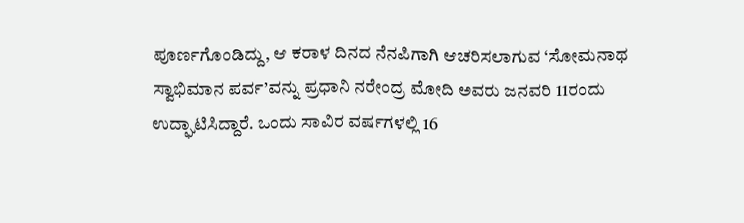ಪೂರ್ಣಗೊಂಡಿದ್ದು, ಆ ಕರಾಳ ದಿನದ ನೆನಪಿಗಾಗಿ ಆಚರಿಸಲಾಗುವ ‘ಸೋಮನಾಥ ಸ್ವಾಭಿಮಾನ ಪರ್ವ’ವನ್ನು ಪ್ರಧಾನಿ ನರೇಂದ್ರ ಮೋದಿ ಅವರು ಜನವರಿ 11ರಂದು ಉದ್ಘಾಟಿಸಿದ್ದಾರೆ. ಒಂದು ಸಾವಿರ ವರ್ಷಗಳಲ್ಲಿ 16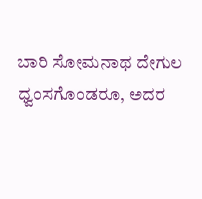ಬಾರಿ ಸೋಮನಾಥ ದೇಗುಲ ಧ್ವಂಸಗೊಂಡರೂ, ಅದರ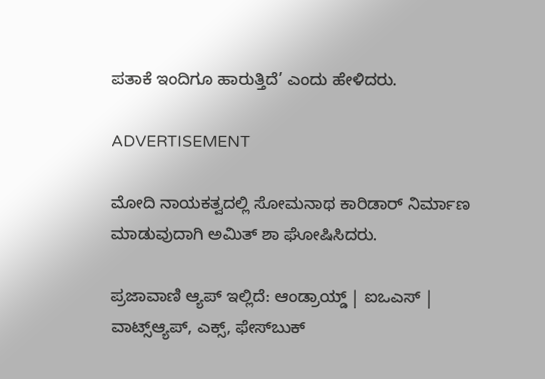ಪತಾಕೆ ಇಂದಿಗೂ ಹಾರುತ್ತಿದೆ’ ಎಂದು ಹೇಳಿದರು.

ADVERTISEMENT

ಮೋದಿ ನಾಯಕತ್ವದಲ್ಲಿ ಸೋಮನಾಥ ಕಾರಿಡಾರ್‌ ನಿರ್ಮಾಣ ಮಾಡುವುದಾಗಿ ಅಮಿತ್‌ ಶಾ ಘೋಷಿಸಿದರು.

ಪ್ರಜಾವಾಣಿ ಆ್ಯಪ್ ಇಲ್ಲಿದೆ: ಆಂಡ್ರಾಯ್ಡ್ | ಐಒಎಸ್ | ವಾಟ್ಸ್ಆ್ಯಪ್, ಎಕ್ಸ್, ಫೇಸ್‌ಬುಕ್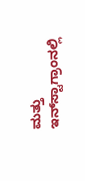ಮತ್ತು ಇನ್‌ಸ್ಟಾಗ್ರಾಂನಲ್ಲಿ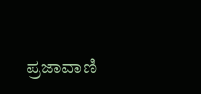ಪ್ರಜಾವಾಣಿ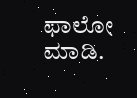ಫಾಲೋ ಮಾಡಿ.